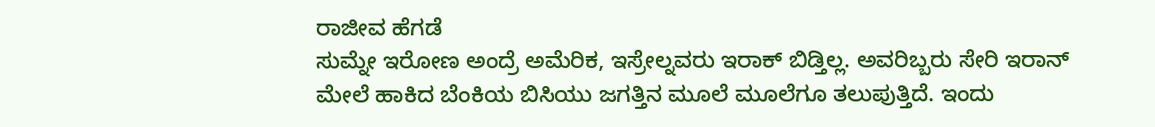ರಾಜೀವ ಹೆಗಡೆ
ಸುಮ್ನೇ ಇರೋಣ ಅಂದ್ರೆ ಅಮೆರಿಕ, ಇಸ್ರೇಲ್ನವರು ಇರಾಕ್ ಬಿಡ್ತಿಲ್ಲ. ಅವರಿಬ್ಬರು ಸೇರಿ ಇರಾನ್ ಮೇಲೆ ಹಾಕಿದ ಬೆಂಕಿಯ ಬಿಸಿಯು ಜಗತ್ತಿನ ಮೂಲೆ ಮೂಲೆಗೂ ತಲುಪುತ್ತಿದೆ. ಇಂದು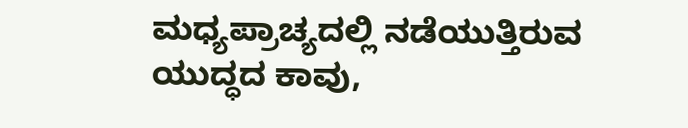ಮಧ್ಯಪ್ರಾಚ್ಯದಲ್ಲಿ ನಡೆಯುತ್ತಿರುವ ಯುದ್ಧದ ಕಾವು,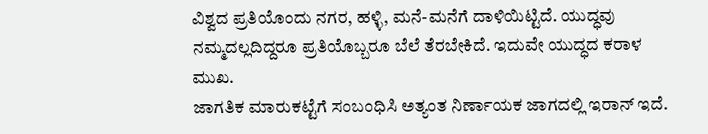ವಿಶ್ವದ ಪ್ರತಿಯೊಂದು ನಗರ, ಹಳ್ಳಿ, ಮನೆ-ಮನೆಗೆ ದಾಳಿಯಿಟ್ಟಿದೆ. ಯುದ್ಧವು ನಮ್ಮದಲ್ಲದಿದ್ದರೂ ಪ್ರತಿಯೊಬ್ಬರೂ ಬೆಲೆ ತೆರಬೇಕಿದೆ. ಇದುವೇ ಯುದ್ಧದ ಕರಾಳ ಮುಖ.
ಜಾಗತಿಕ ಮಾರುಕಟ್ಟೆಗೆ ಸಂಬಂಧಿಸಿ ಅತ್ಯಂತ ನಿರ್ಣಾಯಕ ಜಾಗದಲ್ಲಿ ಇರಾನ್ ಇದೆ.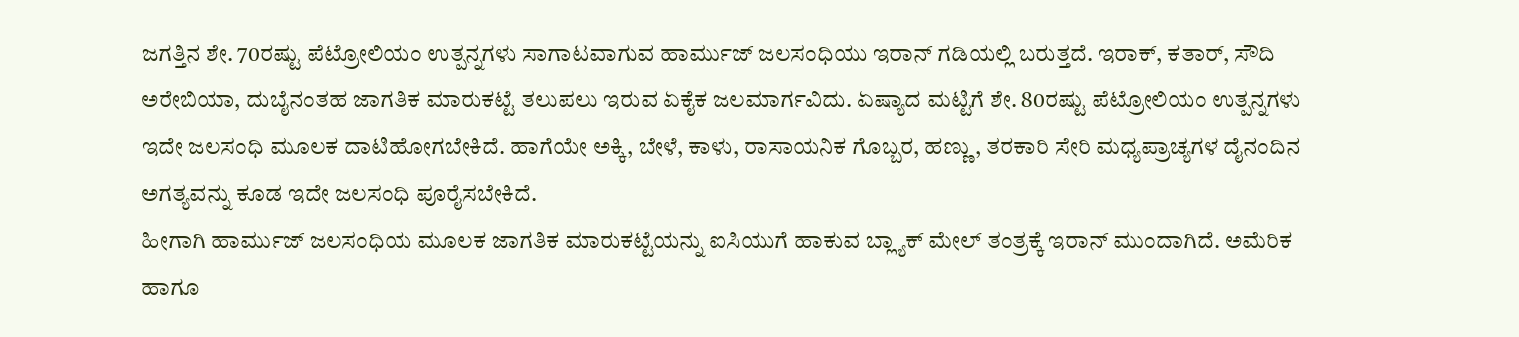ಜಗತ್ತಿನ ಶೇ. 70ರಷ್ಟು ಪೆಟ್ರೋಲಿಯಂ ಉತ್ಪನ್ನಗಳು ಸಾಗಾಟವಾಗುವ ಹಾರ್ಮುಜ್ ಜಲಸಂಧಿಯು ಇರಾನ್ ಗಡಿಯಲ್ಲಿ ಬರುತ್ತದೆ. ಇರಾಕ್, ಕತಾರ್, ಸೌದಿ ಅರೇಬಿಯಾ, ದುಬೈನಂತಹ ಜಾಗತಿಕ ಮಾರುಕಟ್ಟೆ ತಲುಪಲು ಇರುವ ಏಕೈಕ ಜಲಮಾರ್ಗವಿದು. ಏಷ್ಯಾದ ಮಟ್ಟಿಗೆ ಶೇ. 80ರಷ್ಟು ಪೆಟ್ರೋಲಿಯಂ ಉತ್ಪನ್ನಗಳು ಇದೇ ಜಲಸಂಧಿ ಮೂಲಕ ದಾಟಿಹೋಗಬೇಕಿದೆ. ಹಾಗೆಯೇ ಅಕ್ಕಿ, ಬೇಳೆ, ಕಾಳು, ರಾಸಾಯನಿಕ ಗೊಬ್ಬರ, ಹಣ್ಣು, ತರಕಾರಿ ಸೇರಿ ಮಧ್ಯಪ್ರಾಚ್ಯಗಳ ದೈನಂದಿನ ಅಗತ್ಯವನ್ನು ಕೂಡ ಇದೇ ಜಲಸಂಧಿ ಪೂರೈಸಬೇಕಿದೆ.
ಹೀಗಾಗಿ ಹಾರ್ಮುಜ್ ಜಲಸಂಧಿಯ ಮೂಲಕ ಜಾಗತಿಕ ಮಾರುಕಟ್ಟೆಯನ್ನು ಐಸಿಯುಗೆ ಹಾಕುವ ಬ್ಲ್ಯಾಕ್ ಮೇಲ್ ತಂತ್ರಕ್ಕೆ ಇರಾನ್ ಮುಂದಾಗಿದೆ. ಅಮೆರಿಕ ಹಾಗೂ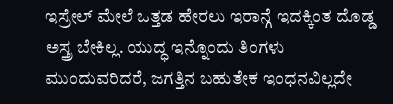ಇಸ್ರೇಲ್ ಮೇಲೆ ಒತ್ತಡ ಹೇರಲು ಇರಾನ್ಗೆ ಇದಕ್ಕಿಂತ ದೊಡ್ಡ ಅಸ್ತ್ರ ಬೇಕಿಲ್ಲ. ಯುದ್ಧ ಇನ್ನೊಂದು ತಿಂಗಳು ಮುಂದುವರಿದರೆ, ಜಗತ್ತಿನ ಬಹುತೇಕ ಇಂಧನವಿಲ್ಲದೇ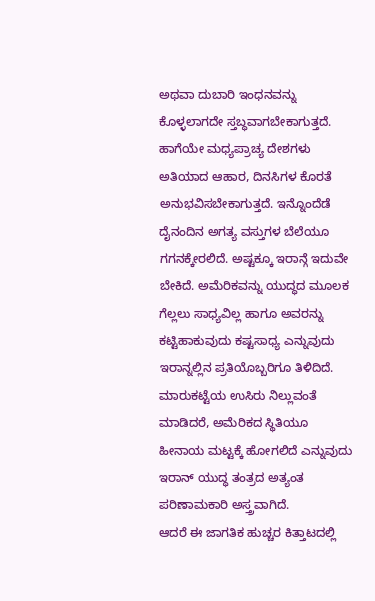ಅಥವಾ ದುಬಾರಿ ಇಂಧನವನ್ನು ಕೊಳ್ಳಲಾಗದೇ ಸ್ತಬ್ಧವಾಗಬೇಕಾಗುತ್ತದೆ. ಹಾಗೆಯೇ ಮಧ್ಯಪ್ರಾಚ್ಯ ದೇಶಗಳು ಅತಿಯಾದ ಆಹಾರ, ದಿನಸಿಗಳ ಕೊರತೆ ಅನುಭವಿಸಬೇಕಾಗುತ್ತದೆ. ಇನ್ನೊಂದೆಡೆ ದೈನಂದಿನ ಅಗತ್ಯ ವಸ್ತುಗಳ ಬೆಲೆಯೂ ಗಗನಕ್ಕೇರಲಿದೆ. ಅಷ್ಟಕ್ಕೂ ಇರಾನ್ಗೆ ಇದುವೇ ಬೇಕಿದೆ. ಅಮೆರಿಕವನ್ನು ಯುದ್ಧದ ಮೂಲಕ ಗೆಲ್ಲಲು ಸಾಧ್ಯವಿಲ್ಲ ಹಾಗೂ ಅವರನ್ನು ಕಟ್ಟಿಹಾಕುವುದು ಕಷ್ಟಸಾಧ್ಯ ಎನ್ನುವುದು ಇರಾನ್ನಲ್ಲಿನ ಪ್ರತಿಯೊಬ್ಬರಿಗೂ ತಿಳಿದಿದೆ. ಮಾರುಕಟ್ಟೆಯ ಉಸಿರು ನಿಲ್ಲುವಂತೆ ಮಾಡಿದರೆ, ಅಮೆರಿಕದ ಸ್ಥಿತಿಯೂ ಹೀನಾಯ ಮಟ್ಟಕ್ಕೆ ಹೋಗಲಿದೆ ಎನ್ನುವುದು ಇರಾನ್ ಯುದ್ಧ ತಂತ್ರದ ಅತ್ಯಂತ ಪರಿಣಾಮಕಾರಿ ಅಸ್ತ್ರವಾಗಿದೆ.
ಆದರೆ ಈ ಜಾಗತಿಕ ಹುಚ್ಚರ ಕಿತ್ತಾಟದಲ್ಲಿ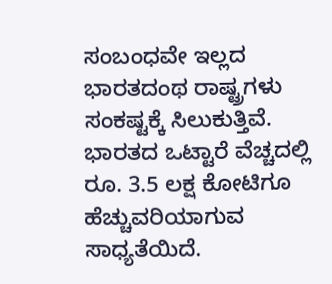ಸಂಬಂಧವೇ ಇಲ್ಲದ ಭಾರತದಂಥ ರಾಷ್ಟ್ರಗಳು ಸಂಕಷ್ಟಕ್ಕೆ ಸಿಲುಕುತ್ತಿವೆ. ಭಾರತದ ಒಟ್ಟಾರೆ ವೆಚ್ಚದಲ್ಲಿ ರೂ. 3.5 ಲಕ್ಷ ಕೋಟಿಗೂ ಹೆಚ್ಚುವರಿಯಾಗುವ ಸಾಧ್ಯತೆಯಿದೆ.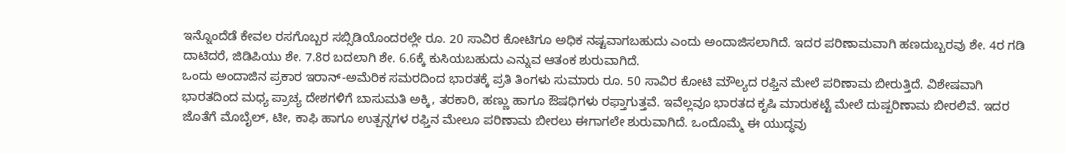ಇನ್ನೊಂದೆಡೆ ಕೇವಲ ರಸಗೊಬ್ಬರ ಸಬ್ಸಿಡಿಯೊಂದರಲ್ಲೇ ರೂ. 20 ಸಾವಿರ ಕೋಟಿಗೂ ಅಧಿಕ ನಷ್ಟವಾಗಬಹುದು ಎಂದು ಅಂದಾಜಿಸಲಾಗಿದೆ. ಇದರ ಪರಿಣಾಮವಾಗಿ ಹಣದುಬ್ಬರವು ಶೇ. 4ರ ಗಡಿ ದಾಟಿದರೆ, ಜಿಡಿಪಿಯು ಶೇ. 7.8ರ ಬದಲಾಗಿ ಶೇ. 6.6ಕ್ಕೆ ಕುಸಿಯಬಹುದು ಎನ್ನುವ ಆತಂಕ ಶುರುವಾಗಿದೆ.
ಒಂದು ಅಂದಾಜಿನ ಪ್ರಕಾರ ಇರಾನ್-ಅಮೆರಿಕ ಸಮರದಿಂದ ಭಾರತಕ್ಕೆ ಪ್ರತಿ ತಿಂಗಳು ಸುಮಾರು ರೂ. 50 ಸಾವಿರ ಕೋಟಿ ಮೌಲ್ಯದ ರಫ್ತಿನ ಮೇಲೆ ಪರಿಣಾಮ ಬೀರುತ್ತಿದೆ. ವಿಶೇಷವಾಗಿ ಭಾರತದಿಂದ ಮಧ್ಯ ಪ್ರಾಚ್ಯ ದೇಶಗಳಿಗೆ ಬಾಸುಮತಿ ಅಕ್ಕಿ, ತರಕಾರಿ, ಹಣ್ಣು ಹಾಗೂ ಔಷಧಿಗಳು ರಫ್ತಾಗುತ್ತವೆ. ಇವೆಲ್ಲವೂ ಭಾರತದ ಕೃಷಿ ಮಾರುಕಟ್ಟೆ ಮೇಲೆ ದುಷ್ಪರಿಣಾಮ ಬೀರಲಿವೆ. ಇದರ ಜೊತೆಗೆ ಮೊಬೈಲ್, ಟೀ, ಕಾಫಿ ಹಾಗೂ ಉತ್ಪನ್ನಗಳ ರಫ್ತಿನ ಮೇಲೂ ಪರಿಣಾಮ ಬೀರಲು ಈಗಾಗಲೇ ಶುರುವಾಗಿದೆ. ಒಂದೊಮ್ಮೆ ಈ ಯುದ್ಧವು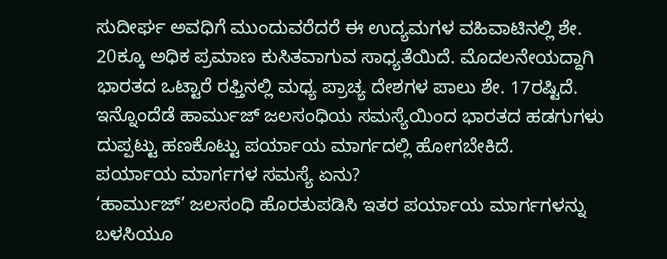ಸುದೀರ್ಘ ಅವಧಿಗೆ ಮುಂದುವರೆದರೆ ಈ ಉದ್ಯಮಗಳ ವಹಿವಾಟಿನಲ್ಲಿ ಶೇ. 20ಕ್ಕೂ ಅಧಿಕ ಪ್ರಮಾಣ ಕುಸಿತವಾಗುವ ಸಾಧ್ಯತೆಯಿದೆ. ಮೊದಲನೇಯದ್ದಾಗಿ ಭಾರತದ ಒಟ್ಟಾರೆ ರಫ್ತಿನಲ್ಲಿ ಮಧ್ಯ ಪ್ರಾಚ್ಯ ದೇಶಗಳ ಪಾಲು ಶೇ. 17ರಷ್ಟಿದೆ. ಇನ್ನೊಂದೆಡೆ ಹಾರ್ಮುಜ್ ಜಲಸಂಧಿಯ ಸಮಸ್ಯೆಯಿಂದ ಭಾರತದ ಹಡಗುಗಳು ದುಪ್ಪಟ್ಟು ಹಣಕೊಟ್ಟು ಪರ್ಯಾಯ ಮಾರ್ಗದಲ್ಲಿ ಹೋಗಬೇಕಿದೆ.
ಪರ್ಯಾಯ ಮಾರ್ಗಗಳ ಸಮಸ್ಯೆ ಏನು?
‘ಹಾರ್ಮುಜ್’ ಜಲಸಂಧಿ ಹೊರತುಪಡಿಸಿ ಇತರ ಪರ್ಯಾಯ ಮಾರ್ಗಗಳನ್ನು ಬಳಸಿಯೂ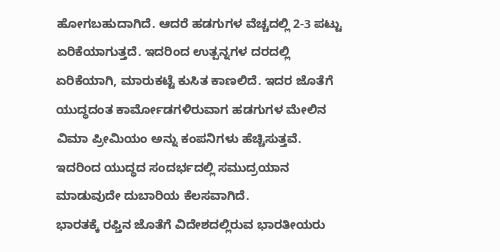ಹೋಗಬಹುದಾಗಿದೆ. ಆದರೆ ಹಡಗುಗಳ ವೆಚ್ಚದಲ್ಲಿ 2-3 ಪಟ್ಟು ಏರಿಕೆಯಾಗುತ್ತದೆ. ಇದರಿಂದ ಉತ್ಪನ್ನಗಳ ದರದಲ್ಲಿ ಏರಿಕೆಯಾಗಿ, ಮಾರುಕಟ್ಟೆ ಕುಸಿತ ಕಾಣಲಿದೆ. ಇದರ ಜೊತೆಗೆ ಯುದ್ಧದಂತ ಕಾರ್ಮೋಡಗಳಿರುವಾಗ ಹಡಗುಗಳ ಮೇಲಿನ ವಿಮಾ ಪ್ರೀಮಿಯಂ ಅನ್ನು ಕಂಪನಿಗಳು ಹೆಚ್ಚಿಸುತ್ತವೆ. ಇದರಿಂದ ಯುದ್ಧದ ಸಂದರ್ಭದಲ್ಲಿ ಸಮುದ್ರಯಾನ ಮಾಡುವುದೇ ದುಬಾರಿಯ ಕೆಲಸವಾಗಿದೆ.
ಭಾರತಕ್ಕೆ ರಫ್ತಿನ ಜೊತೆಗೆ ವಿದೇಶದಲ್ಲಿರುವ ಭಾರತೀಯರು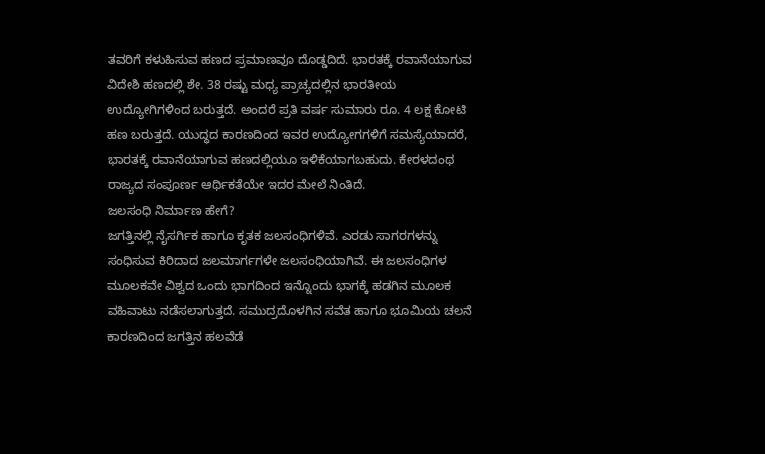ತವರಿಗೆ ಕಳುಹಿಸುವ ಹಣದ ಪ್ರಮಾಣವೂ ದೊಡ್ಡದಿದೆ. ಭಾರತಕ್ಕೆ ರವಾನೆಯಾಗುವ ವಿದೇಶಿ ಹಣದಲ್ಲಿ ಶೇ. 38 ರಷ್ಟು ಮಧ್ಯ ಪ್ರಾಚ್ಯದಲ್ಲಿನ ಭಾರತೀಯ ಉದ್ಯೋಗಿಗಳಿಂದ ಬರುತ್ತದೆ. ಅಂದರೆ ಪ್ರತಿ ವರ್ಷ ಸುಮಾರು ರೂ. 4 ಲಕ್ಷ ಕೋಟಿ ಹಣ ಬರುತ್ತದೆ. ಯುದ್ಧದ ಕಾರಣದಿಂದ ಇವರ ಉದ್ಯೋಗಗಳಿಗೆ ಸಮಸ್ಯೆಯಾದರೆ, ಭಾರತಕ್ಕೆ ರವಾನೆಯಾಗುವ ಹಣದಲ್ಲಿಯೂ ಇಳಿಕೆಯಾಗಬಹುದು. ಕೇರಳದಂಥ ರಾಜ್ಯದ ಸಂಪೂರ್ಣ ಆರ್ಥಿಕತೆಯೇ ಇದರ ಮೇಲೆ ನಿಂತಿದೆ.
ಜಲಸಂಧಿ ನಿರ್ಮಾಣ ಹೇಗೆ?
ಜಗತ್ತಿನಲ್ಲಿ ನೈಸರ್ಗಿಕ ಹಾಗೂ ಕೃತಕ ಜಲಸಂಧಿಗಳಿವೆ. ಎರಡು ಸಾಗರಗಳನ್ನು ಸಂಧಿಸುವ ಕಿರಿದಾದ ಜಲಮಾರ್ಗಗಳೇ ಜಲಸಂಧಿಯಾಗಿವೆ. ಈ ಜಲಸಂಧಿಗಳ ಮೂಲಕವೇ ವಿಶ್ವದ ಒಂದು ಭಾಗದಿಂದ ಇನ್ನೊಂದು ಭಾಗಕ್ಕೆ ಹಡಗಿನ ಮೂಲಕ ವಹಿವಾಟು ನಡೆಸಲಾಗುತ್ತದೆ. ಸಮುದ್ರದೊಳಗಿನ ಸವೆತ ಹಾಗೂ ಭೂಮಿಯ ಚಲನೆ ಕಾರಣದಿಂದ ಜಗತ್ತಿನ ಹಲವೆಡೆ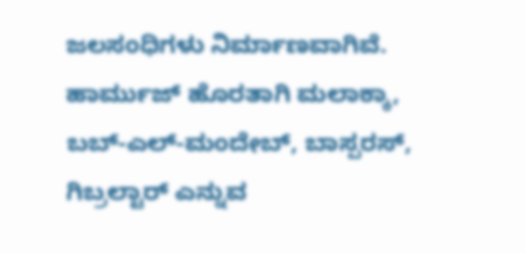ಜಲಸಂಧಿಗಳು ನಿರ್ಮಾಣವಾಗಿವೆ. ಹಾರ್ಮುಜ್ ಹೊರತಾಗಿ ಮಲಾಕ್ಕಾ, ಬಬ್-ಎಲ್-ಮಂದೇಬ್, ಬಾಸ್ಪರಸ್, ಗಿಬ್ರಲ್ಟಾರ್ ಎನ್ನುವ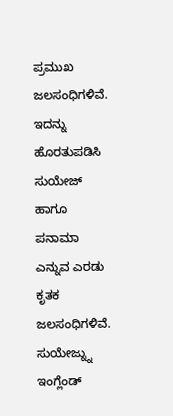ಪ್ರಮುಖ ಜಲಸಂಧಿಗಳಿವೆ. ಇದನ್ನು ಹೊರತುಪಡಿಸಿ ಸುಯೇಜ್ ಹಾಗೂ ಪನಾಮಾ ಎನ್ನುವ ಎರಡು ಕೃತಕ ಜಲಸಂಧಿಗಳಿವೆ. ಸುಯೇಜ್ನ್ನು ಇಂಗ್ಲೆಂಡ್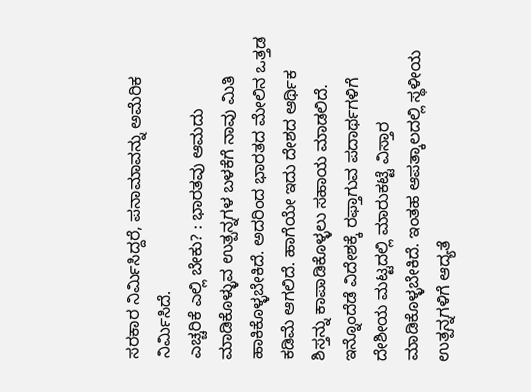ಸರಕಾರ ನಿರ್ಮಿಸಿದ್ದರೆ, ಪನಾಮಾವನ್ನು ಅಮೆರಿಕ ನಿರ್ಮಿಸಿದೆ.
ಎಚ್ಚರಿಕೆ ಎಲ್ಲಿ ಬೇಕು? : ಭಾರತವು ಆಮದು ಮಾಡಿಕೊಳ್ಳುವ ಉತ್ಪನ್ನಗಳ ಬಳಕೆಗೆ ನಾವು ಮಿತಿ ಹಾಕಿಕೊಳ್ಳಬೇಕಿದೆ. ಅದರಿಂದ ಭಾರತದ ಮೇಲಿನ ಒತ್ತಡ ಕಡಿಮೆ ಆಗಲಿದೆ. ಹಾಗೆಯೇ ಇದು ದೇಶದ ಆರ್ಥಿಕ ಶಿಸ್ತನ್ನು ಕಾಪಾಡಿಕೊಳ್ಳಲು ಸಹಾಯ ಮಾಡಲಿದೆ. ಇನ್ನೊಂದೆಡೆ ವಿದೇಶಕ್ಕೆ ರಫ್ತಾಗುವ ಪದಾರ್ಥಗಳಿಗೆ ದೇಶೀಯ ಮಟ್ಟದಲ್ಲಿ ಮಾರುಕಟ್ಟೆ ವಿಸ್ತಾರ ಮಾಡಿಕೊಳ್ಳಬೇಕಿದೆ. ಇಂತಹ ಆಪತ್ಕಾಲದಲ್ಲಿ ಸ್ಥಳೀಯ ಉತ್ಪನ್ನಗಳಿಗೆ ಆದ್ಯತೆ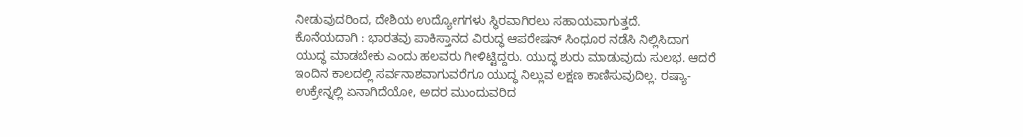ನೀಡುವುದರಿಂದ, ದೇಶಿಯ ಉದ್ಯೋಗಗಳು ಸ್ಥಿರವಾಗಿರಲು ಸಹಾಯವಾಗುತ್ತದೆ.
ಕೊನೆಯದಾಗಿ : ಭಾರತವು ಪಾಕಿಸ್ತಾನದ ವಿರುದ್ಧ ಆಪರೇಷನ್ ಸಿಂಧೂರ ನಡೆಸಿ ನಿಲ್ಲಿಸಿದಾಗ ಯುದ್ಧ ಮಾಡಬೇಕು ಎಂದು ಹಲವರು ಗೀಳಿಟ್ಟಿದ್ದರು. ಯುದ್ಧ ಶುರು ಮಾಡುವುದು ಸುಲಭ. ಆದರೆ ಇಂದಿನ ಕಾಲದಲ್ಲಿ ಸರ್ವನಾಶವಾಗುವರೆಗೂ ಯುದ್ಧ ನಿಲ್ಲುವ ಲಕ್ಷಣ ಕಾಣಿಸುವುದಿಲ್ಲ. ರಷ್ಯಾ-ಉಕ್ರೇನ್ನಲ್ಲಿ ಏನಾಗಿದೆಯೋ, ಅದರ ಮುಂದುವರಿದ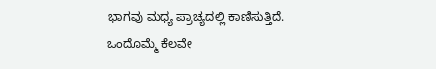ಭಾಗವು ಮಧ್ಯ ಪ್ರಾಚ್ಯದಲ್ಲಿ ಕಾಣಿಸುತ್ತಿದೆ. ಒಂದೊಮ್ಮೆ ಕೆಲವೇ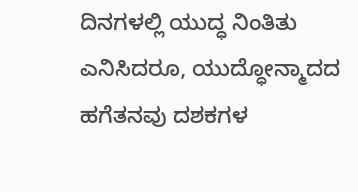ದಿನಗಳಲ್ಲಿ ಯುದ್ಧ ನಿಂತಿತು ಎನಿಸಿದರೂ, ಯುದ್ಧೋನ್ಮಾದದ ಹಗೆತನವು ದಶಕಗಳ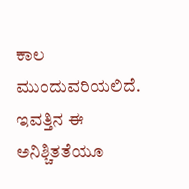ಕಾಲ ಮುಂದುವರಿಯಲಿದೆ. ಇವತ್ತಿನ ಈ ಅನಿಶ್ಚಿತತೆಯೂ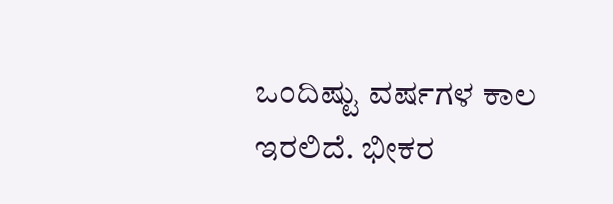ಒಂದಿಷ್ಟು ವರ್ಷಗಳ ಕಾಲ ಇರಲಿದೆ. ಭೀಕರ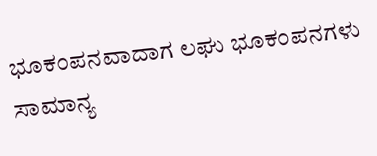ಭೂಕಂಪನವಾದಾಗ ಲಘು ಭೂಕಂಪನಗಳು ಸಾಮಾನ್ಯ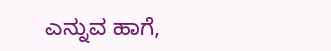ಎನ್ನುವ ಹಾಗೆ,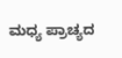ಮಧ್ಯ ಪ್ರಾಚ್ಯದ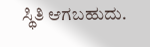ಸ್ಥಿತಿ ಆಗಬಹುದು.